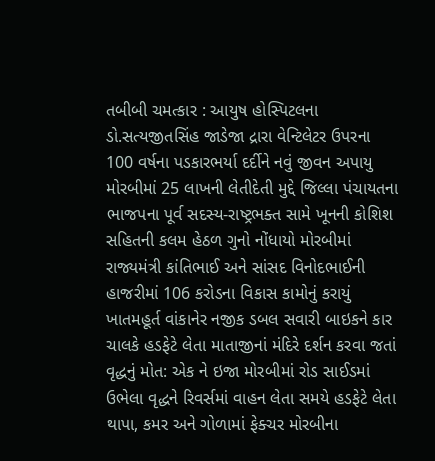તબીબી ચમત્કાર : આયુષ હોસ્પિટલના ડો.સત્યજીતસિંહ જાડેજા દ્રારા વેન્ટિલેટર ઉપરના 100 વર્ષના પડકારભર્યા દર્દીને નવું જીવન અપાયુ મોરબીમાં 25 લાખની લેતીદેતી મુદ્દે જિલ્લા પંચાયતના ભાજપના પૂર્વ સદસ્ય-રાષ્ટ્રભક્ત સામે ખૂનની કોશિશ સહિતની કલમ હેઠળ ગુનો નોંધાયો મોરબીમાં રાજ્યમંત્રી કાંતિભાઈ અને સાંસદ વિનોદભાઈની હાજરીમાં 106 કરોડના વિકાસ કામોનું કરાયું ખાતમહૂર્ત વાંકાનેર નજીક ડબલ સવારી બાઇકને કાર ચાલકે હડફેટે લેતા માતાજીનાં મંદિરે દર્શન કરવા જતાં વૃદ્ધનું મોત: એક ને ઇજા મોરબીમાં રોડ સાઈડમાં ઉભેલા વૃદ્ધને રિવર્સમાં વાહન લેતા સમયે હડફેટે લેતા થાપા, કમર અને ગોળામાં ફેક્ચર મોરબીના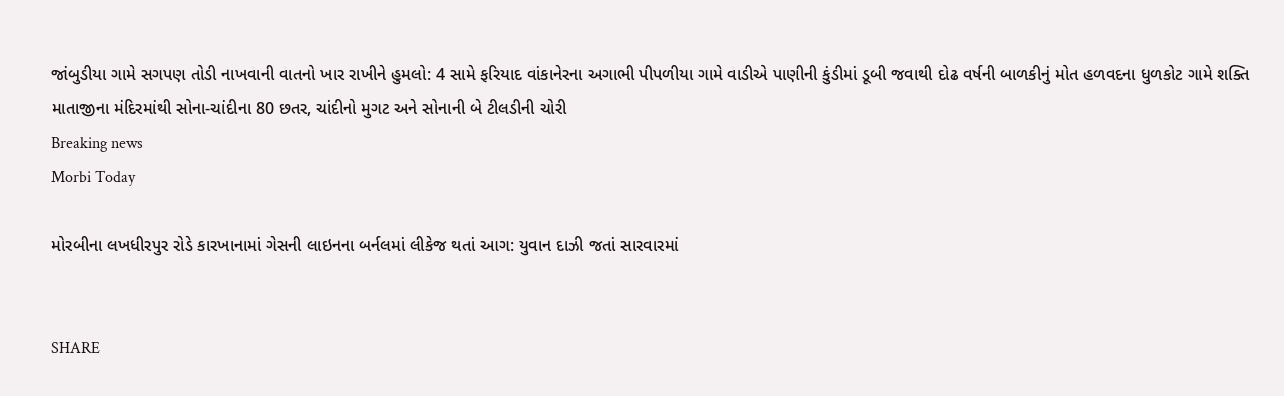જાંબુડીયા ગામે સગપણ તોડી નાખવાની વાતનો ખાર રાખીને હુમલો: 4 સામે ફરિયાદ વાંકાનેરના અગાભી પીપળીયા ગામે વાડીએ પાણીની કુંડીમાં ડૂબી જવાથી દોઢ વર્ષની બાળકીનું મોત હળવદના ધુળકોટ ગામે શક્તિ માતાજીના મંદિરમાંથી સોના-ચાંદીના 80 છતર, ચાંદીનો મુગટ અને સોનાની બે ટીલડીની ચોરી
Breaking news
Morbi Today

મોરબીના લખધીરપુર રોડે કારખાનામાં ગેસની લાઇનના બર્નલમાં લીકેજ થતાં આગ: યુવાન દાઝી જતાં સારવારમાં


SHARE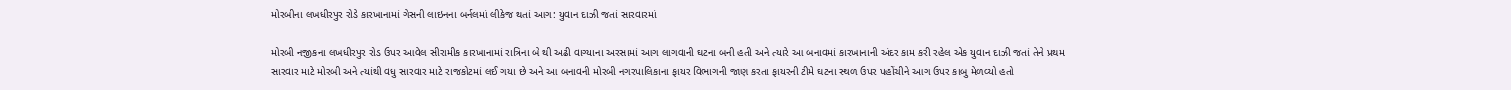મોરબીના લખધીરપુર રોડે કારખાનામાં ગેસની લાઇનના બર્નલમાં લીકેજ થતાં આગ: યુવાન દાઝી જતાં સારવારમાં

મોરબી નજીકના લખધીરપુર રોડ ઉપર આવેલ સીરામીક કારખાનામાં રાત્રિના બે થી અઢી વાગ્યાના અરસામાં આગ લાગવાની ઘટના બની હતી અને ત્યારે આ બનાવમાં કારખાનાની અંદર કામ કરી રહેલ એક યુવાન દાઝી જતાં તેને પ્રથમ સારવાર માટે મોરબી અને ત્યાંથી વધુ સારવાર માટે રાજકોટમાં લઈ ગયા છે અને આ બનાવની મોરબી નગરપાલિકાના ફાયર વિભાગની જાણ કરતા ફાયરની ટીમે ઘટના સ્થળ ઉપર પહોંચીને આગ ઉપર કાબુ મેળવ્યો હતો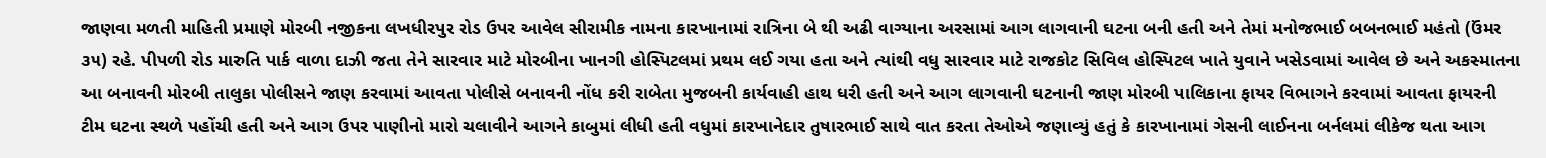જાણવા મળતી માહિતી પ્રમાણે મોરબી નજીકના લખધીરપુર રોડ ઉપર આવેલ સીરામીક નામના કારખાનામાં રાત્રિના બે થી અઢી વાગ્યાના અરસામાં આગ લાગવાની ઘટના બની હતી અને તેમાં મનોજભાઈ બબનભાઈ મહંતો (ઉંમર ૩૫) રહે. પીપળી રોડ મારુતિ પાર્ક વાળા દાઝી જતા તેને સારવાર માટે મોરબીના ખાનગી હોસ્પિટલમાં પ્રથમ લઈ ગયા હતા અને ત્યાંથી વધુ સારવાર માટે રાજકોટ સિવિલ હોસ્પિટલ ખાતે યુવાને ખસેડવામાં આવેલ છે અને અકસ્માતના આ બનાવની મોરબી તાલુકા પોલીસને જાણ કરવામાં આવતા પોલીસે બનાવની નોંધ કરી રાબેતા મુજબની કાર્યવાહી હાથ ધરી હતી અને આગ લાગવાની ઘટનાની જાણ મોરબી પાલિકાના ફાયર વિભાગને કરવામાં આવતા ફાયરની ટીમ ઘટના સ્થળે પહોંચી હતી અને આગ ઉપર પાણીનો મારો ચલાવીને આગને કાબુમાં લીધી હતી વધુમાં કારખાનેદાર તુષારભાઈ સાથે વાત કરતા તેઓએ જણાવ્યું હતું કે કારખાનામાં ગેસની લાઈનના બર્નલમાં લીકેજ થતા આગ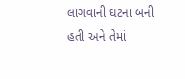લાગવાની ઘટના બની હતી અને તેમાં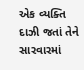એક વ્યક્તિ દાઝી જતાં તેને સારવારમાં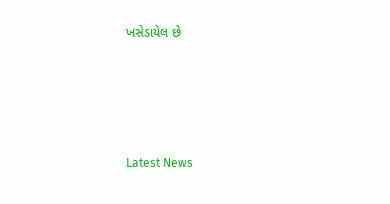ખસેડાયેલ છે






Latest News